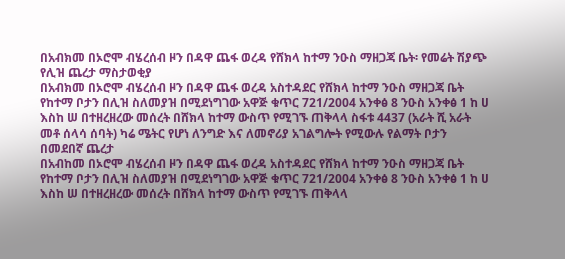በአብክመ በኦሮሞ ብሄረሰብ ዞን በዳዋ ጨፋ ወረዳ የሸክላ ከተማ ንዑስ ማዘጋጃ ቤት፡ የመሬት ሽያጭ የሊዝ ጨረታ ማስታወቂያ
በአብክመ በኦሮሞ ብሄረሰብ ዞን በዳዋ ጨፋ ወረዳ አስተዳደር የሸክላ ከተማ ንዑስ ማዘጋጃ ቤት የከተማ ቦታን በሊዝ ስለመያዝ በሚደነግገው አዋጅ ቁጥር 721/2004 አንቀፅ 8 ንዑስ አንቀፅ 1 ከ ሀ እስከ ሠ በተዘረዘረው መሰረት በሸክላ ከተማ ውስጥ የሚገኙ ጠቅላላ ስፋቱ 4437 (አራት ሺ አራት መቶ ሰላሳ ሰባት) ካሬ ሜትር የሆነ ለንግድ እና ለመኖሪያ አገልግሎት የሚውሉ የልማት ቦታን በመደበኛ ጨረታ
በአብከመ በኦሮሞ ብሄረሰብ ዞን በዳዋ ጨፋ ወረዳ አስተዳደር የሸክላ ከተማ ንዑስ ማዘጋጃ ቤት የከተማ ቦታን በሊዝ ስለመያዝ በሚደነግገው አዋጅ ቁጥር 721/2004 አንቀፅ 8 ንዑስ አንቀፅ 1 ከ ሀ እስከ ሠ በተዘረዘረው መሰረት በሸክላ ከተማ ውስጥ የሚገኙ ጠቅላላ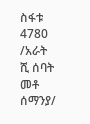ስፋቱ 4780 /አራት ሺ ሰባት መቶ ሰማንያ/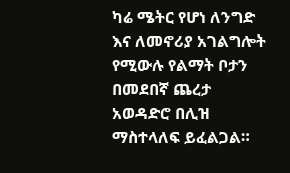ካሬ ሜትር የሆነ ለንግድ እና ለመኖሪያ አገልግሎት የሚውሉ የልማት ቦታን በመደበኛ ጨረታ አወዳድሮ በሊዝ ማስተላለፍ ይፈልጋል።